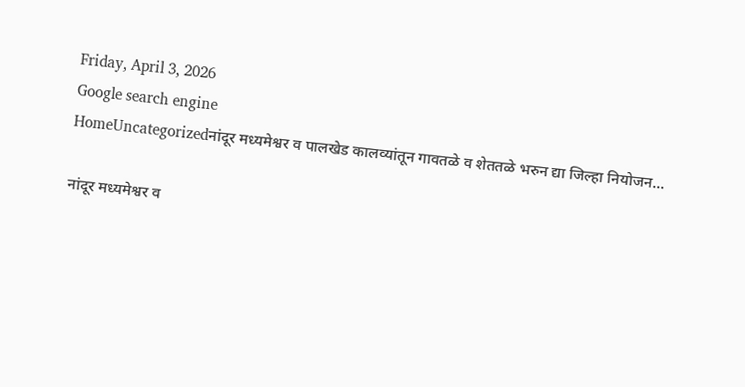Friday, April 3, 2026
Google search engine
HomeUncategorizedनांदूर मध्यमेश्वर व पालखेड कालव्यांतून गावतळे व शेततळे भरुन द्या जिल्हा नियोजन...

नांदूर मध्यमेश्वर व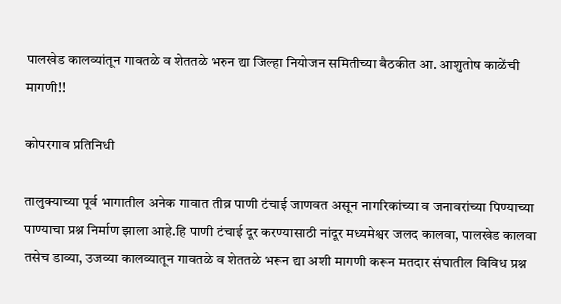पालखेड कालव्यांतून गावतळे व शेततळे भरुन द्या जिल्हा नियोजन समितीच्या बैठकीत आ. आशुतोष काळेंची मागणी!!

कोपरगाव प्रतिनिधी

तालुक्याच्या पूर्व भागातील अनेक गावात तीव्र पाणी टंचाई जाणवत असून नागरिकांच्या व जनावरांच्या पिण्याच्या पाण्याचा प्रश्न निर्माण झाला आहे.हि पाणी टंचाई दूर करण्यासाठी नांदूर मध्यमेश्वर जलद कालवा, पालखेड कालवा तसेच डाव्या, उजव्या कालव्यातून गावतळे व शेततळे भरून द्या अशी मागणी करून मतदार संघातील विविध प्रश्न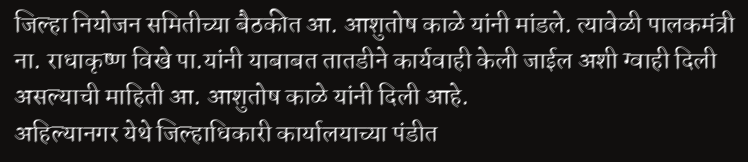जिल्हा नियोजन समितीच्या बैठकीत आ. आशुतोष काळे यांनी मांडले. त्यावेळी पालकमंत्री ना. राधाकृष्ण विखे पा.यांनी याबाबत तातडीने कार्यवाही केली जाईल अशी ग्वाही दिली असल्याची माहिती आ. आशुतोष काळे यांनी दिली आहे.
अहिल्यानगर येथे जिल्हाधिकारी कार्यालयाच्या पंडीत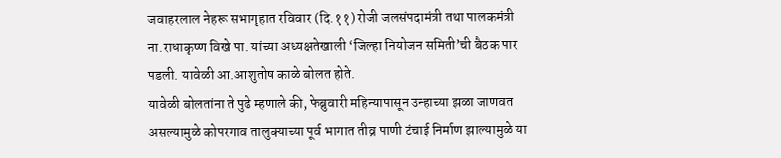जवाहरलाल नेहरू सभागृहात रविवार (दि.११) रोजी जलसंपदामंत्री तथा पालकमंत्री ना.राधाकृष्ण विखे पा. यांच्या अध्यक्षतेखाली ‘जिल्हा नियोजन समिती’ची बैठक पार पडली. यावेळी आ.आशुतोष काळे बोलत होते.
यावेळी बोलतांना ते पुढे म्हणाले की, फेब्रुवारी महिन्यापासून उन्हाच्या झळा जाणवत असल्यामुळे कोपरगाव तालुक्याच्या पूर्व भागात तीव्र पाणी टंचाई निर्माण झाल्यामुळे या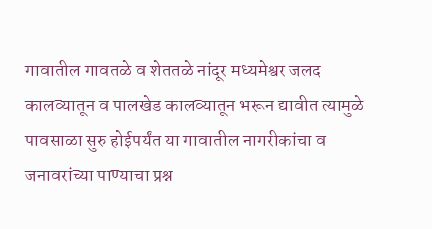गावातील गावतळे व शेततळे नांदूर मध्यमेश्वर जलद कालव्यातून व पालखेड कालव्यातून भरून द्यावीत त्यामुळे पावसाळा सुरु होईपर्यंत या गावातील नागरीकांचा व जनावरांच्या पाण्याचा प्रश्न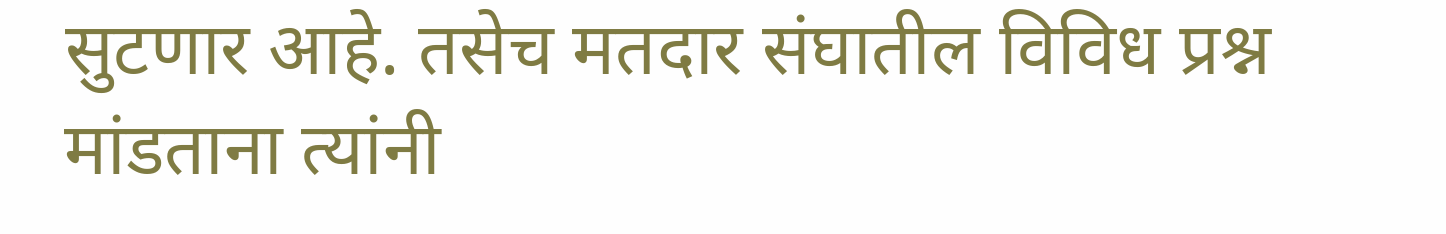सुटणार आहे. तसेच मतदार संघातील विविध प्रश्न मांडताना त्यांनी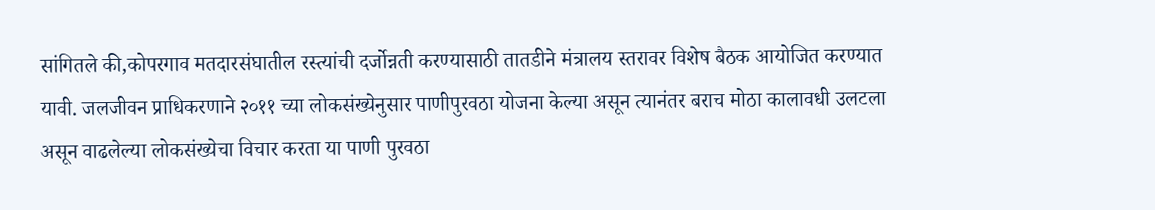सांगितले की,कोपरगाव मतदारसंघातील रस्त्यांची दर्जोन्नती करण्यासाठी तातडीने मंत्रालय स्तरावर विशेष बैठक आयोजित करण्यात यावी. जलजीवन प्राधिकरणाने २०११ च्या लोकसंख्येनुसार पाणीपुरवठा योजना केल्या असून त्यानंतर बराच मोठा कालावधी उलटला असून वाढलेल्या लोकसंख्येचा विचार करता या पाणी पुरवठा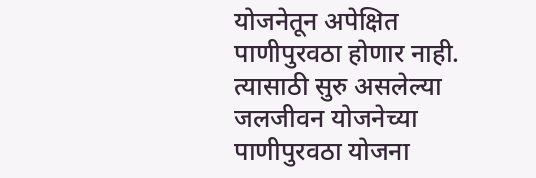योजनेतून अपेक्षित पाणीपुरवठा होणार नाही. त्यासाठी सुरु असलेल्या जलजीवन योजनेच्या पाणीपुरवठा योजना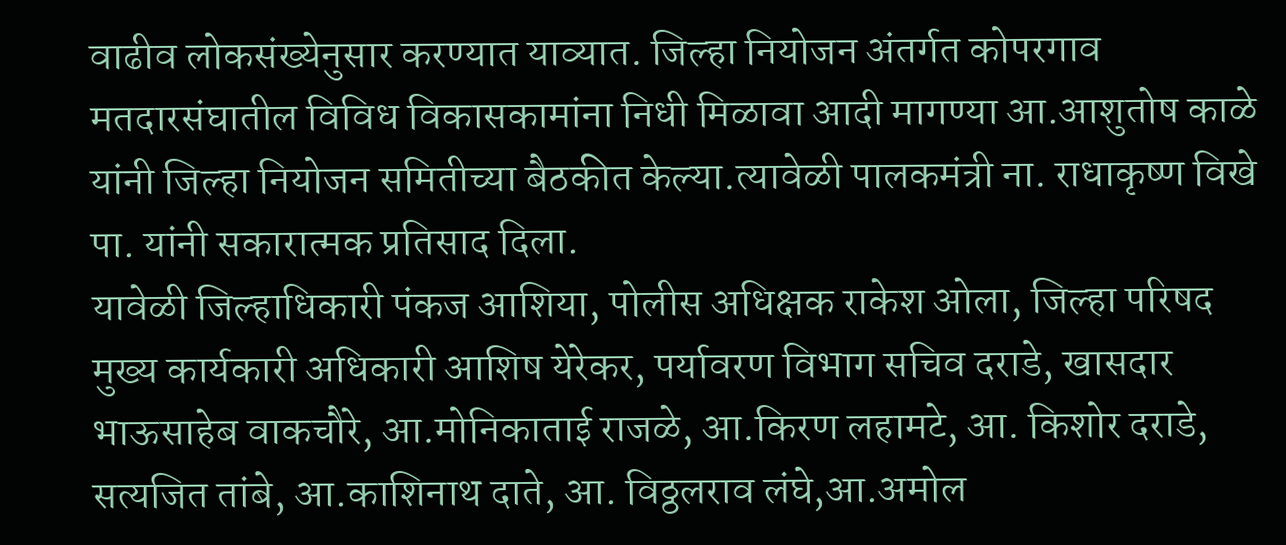वाढीव लोकसंख्येनुसार करण्यात याव्यात. जिल्हा नियोजन अंतर्गत कोपरगाव मतदारसंघातील विविध विकासकामांना निधी मिळावा आदी मागण्या आ.आशुतोष काळे यांनी जिल्हा नियोजन समितीच्या बैठकीत केल्या.त्यावेळी पालकमंत्री ना. राधाकृष्ण विखे पा. यांनी सकारात्मक प्रतिसाद दिला.
यावेळी जिल्हाधिकारी पंकज आशिया, पोलीस अधिक्षक राकेश ओला, जिल्हा परिषद मुख्य कार्यकारी अधिकारी आशिष येरेकर, पर्यावरण विभाग सचिव दराडे, खासदार भाऊसाहेब वाकचौरे, आ.मोनिकाताई राजळे, आ.किरण लहामटे, आ. किशोर दराडे, सत्यजित तांबे, आ.काशिनाथ दाते, आ. विठ्ठलराव लंघे,आ.अमोल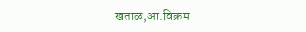खताळ,आ.विक्रम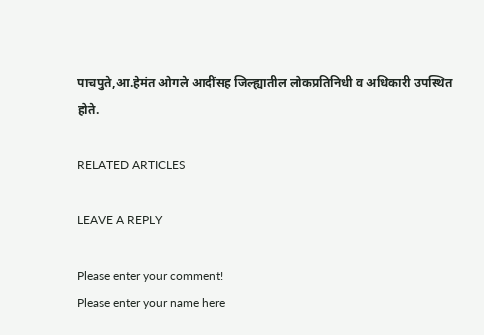पाचपुते,आ.हेमंत ओगले आदींसह जिल्ह्यातील लोकप्रतिनिधी व अधिकारी उपस्थित होते.

RELATED ARTICLES

LEAVE A REPLY

Please enter your comment!
Please enter your name here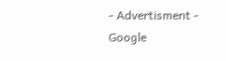- Advertisment -
Google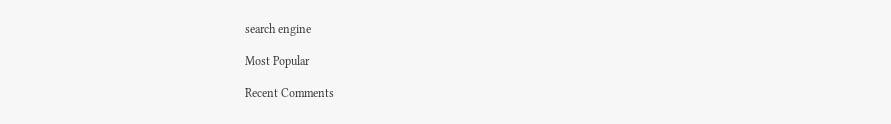search engine

Most Popular

Recent Comments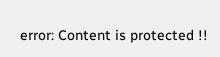error: Content is protected !!